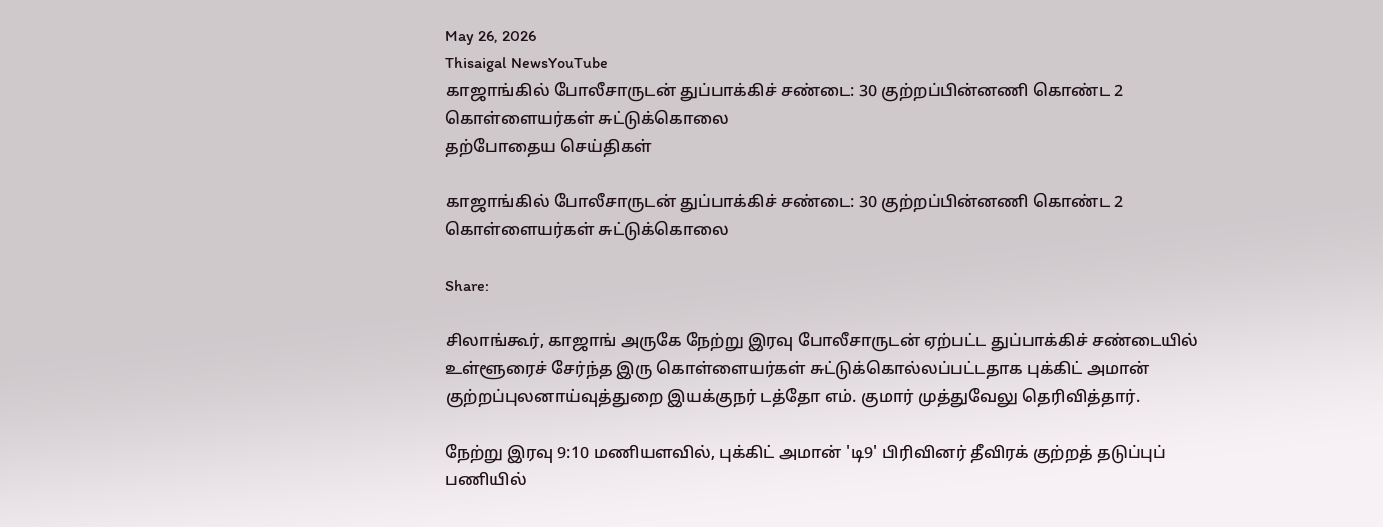May 26, 2026
Thisaigal NewsYouTube
காஜாங்கில் போலீசாருடன் துப்பாக்கிச் சண்டை: 30 குற்றப்பின்னணி கொண்ட 2 கொள்ளையர்கள் சுட்டுக்கொலை
தற்போதைய செய்திகள்

காஜாங்கில் போலீசாருடன் துப்பாக்கிச் சண்டை: 30 குற்றப்பின்னணி கொண்ட 2 கொள்ளையர்கள் சுட்டுக்கொலை

Share:

சிலாங்கூர், காஜாங் அருகே நேற்று இரவு போலீசாருடன் ஏற்பட்ட துப்பாக்கிச் சண்டையில் உள்ளூரைச் சேர்ந்த இரு கொள்ளையர்கள் சுட்டுக்கொல்லப்பட்டதாக புக்கிட் அமான் குற்றப்புலனாய்வுத்துறை இயக்குநர் டத்தோ எம். குமார் முத்துவேலு தெரிவித்தார்.

நேற்று இரவு 9:10 மணியளவில், புக்கிட் அமான் 'டி9' பிரிவினர் தீவிரக் குற்றத் தடுப்புப் பணியில்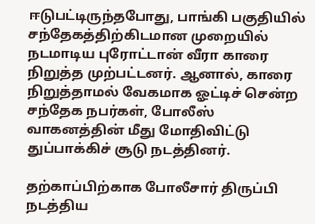ஈடுபட்டிருந்தபோது, பாங்கி பகுதியில் சந்தேகத்திற்கிடமான முறையில் நடமாடிய புரோட்டான் வீரா காரை நிறுத்த முற்பட்டனர். ஆனால், காரை நிறுத்தாமல் வேகமாக ஓட்டிச் சென்ற சந்தேக நபர்கள், போலீஸ் வாகனத்தின் மீது மோதிவிட்டு துப்பாக்கிச் சூடு நடத்தினர்.

தற்காப்பிற்காக போலீசார் திருப்பி நடத்திய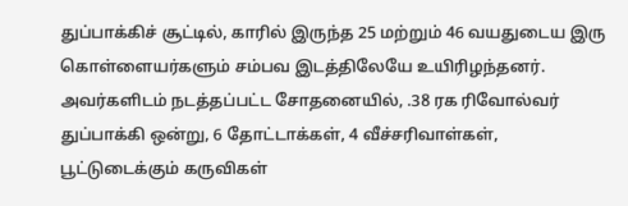துப்பாக்கிச் சூட்டில், காரில் இருந்த 25 மற்றும் 46 வயதுடைய இரு கொள்ளையர்களும் சம்பவ இடத்திலேயே உயிரிழந்தனர். அவர்களிடம் நடத்தப்பட்ட சோதனையில், .38 ரக ரிவோல்வர் துப்பாக்கி ஒன்று, 6 தோட்டாக்கள், 4 வீச்சரிவாள்கள், பூட்டுடைக்கும் கருவிகள்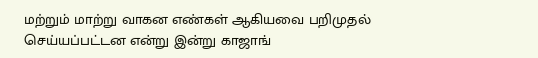மற்றும் மாற்று வாகன எண்கள் ஆகியவை பறிமுதல் செய்யப்பட்டன என்று இன்று காஜாங்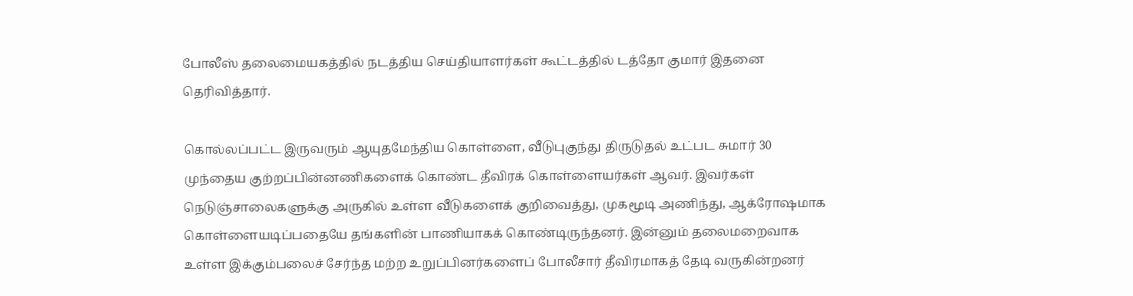போலீஸ் தலைமையகத்தில் நடத்திய செய்தியாளர்கள் கூட்டத்தில் டத்தோ குமார் இதனை தெரிவித்தார்.

கொல்லப்பட்ட இருவரும் ஆயுதமேந்திய கொள்ளை, வீடுபுகுந்து திருடுதல் உட்பட சுமார் 30 முந்தைய குற்றப்பின்னணிகளைக் கொண்ட தீவிரக் கொள்ளையர்கள் ஆவர். இவர்கள் நெடுஞ்சாலைகளுக்கு அருகில் உள்ள வீடுகளைக் குறிவைத்து, முகமூடி அணிந்து, ஆக்ரோஷமாக கொள்ளையடிப்பதையே தங்களின் பாணியாகக் கொண்டிருந்தனர். இன்னும் தலைமறைவாக உள்ள இக்கும்பலைச் சேர்ந்த மற்ற உறுப்பினர்களைப் போலீசார் தீவிரமாகத் தேடி வருகின்றனர்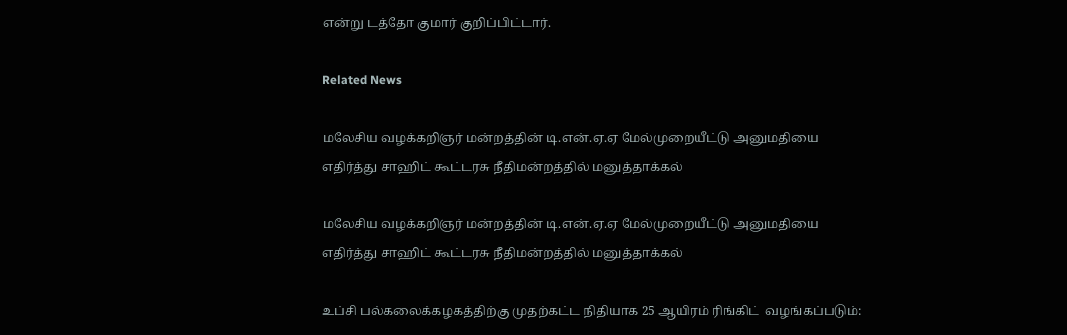என்று டத்தோ குமார் குறிப்பிட்டார்.

Related News

மலேசிய வழக்கறிஞர் மன்றத்தின் டி.என்.ஏ.ஏ மேல்முறையீட்டு அனுமதியை எதிர்த்து சாஹிட் கூட்டரசு நீதிமன்றத்தில் மனுத்தாக்கல்

மலேசிய வழக்கறிஞர் மன்றத்தின் டி.என்.ஏ.ஏ மேல்முறையீட்டு அனுமதியை எதிர்த்து சாஹிட் கூட்டரசு நீதிமன்றத்தில் மனுத்தாக்கல்

உப்சி பல்கலைக்கழகத்திற்கு முதற்கட்ட நிதியாக 25 ஆயிரம் ரிங்கிட்  வழங்கப்படும்: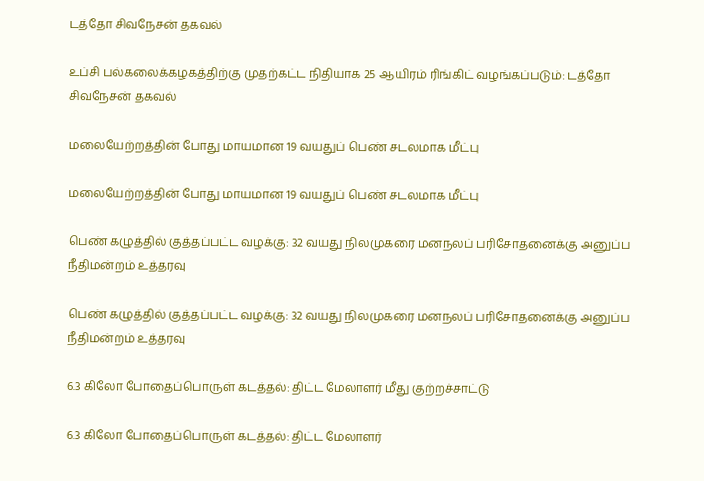டத்தோ சிவநேசன் தகவல்

உப்சி பல்கலைக்கழகத்திற்கு முதற்கட்ட நிதியாக 25 ஆயிரம் ரிங்கிட் வழங்கப்படும்: டத்தோ சிவநேசன் தகவல்

மலையேற்றத்தின் போது மாயமான 19 வயதுப் பெண் சடலமாக மீட்பு

மலையேற்றத்தின் போது மாயமான 19 வயதுப் பெண் சடலமாக மீட்பு

பெண் கழுத்தில் குத்தப்பட்ட வழக்கு: 32 வயது நிலமுகரை மனநலப் பரிசோதனைக்கு அனுப்ப நீதிமன்றம் உத்தரவு

பெண் கழுத்தில் குத்தப்பட்ட வழக்கு: 32 வயது நிலமுகரை மனநலப் பரிசோதனைக்கு அனுப்ப நீதிமன்றம் உத்தரவு

6.3 கிலோ போதைப்பொருள் கடத்தல்: திட்ட மேலாளர் மீது குற்றச்சாட்டு

6.3 கிலோ போதைப்பொருள் கடத்தல்: திட்ட மேலாளர்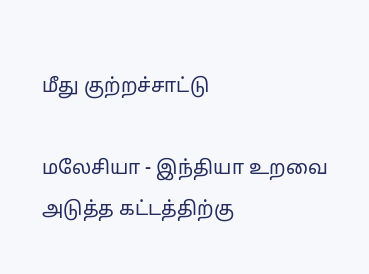மீது குற்றச்சாட்டு

மலேசியா - இந்தியா உறவை அடுத்த கட்டத்திற்கு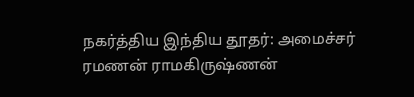நகர்த்திய இந்திய தூதர்: அமைச்சர் ரமணன் ராமகிருஷ்ணன்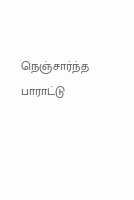நெஞ்சார்ந்த பாராட்டு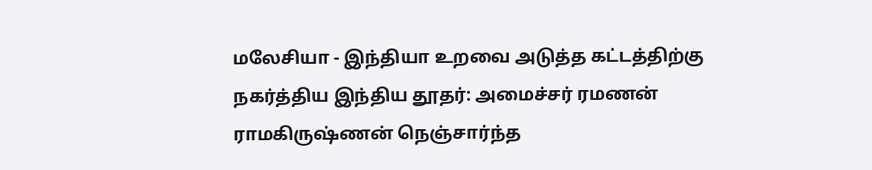மலேசியா - இந்தியா உறவை அடுத்த கட்டத்திற்கு நகர்த்திய இந்திய தூதர்: அமைச்சர் ரமணன் ராமகிருஷ்ணன் நெஞ்சார்ந்த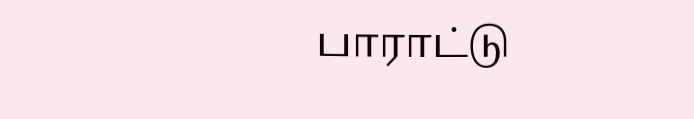பாராட்டு